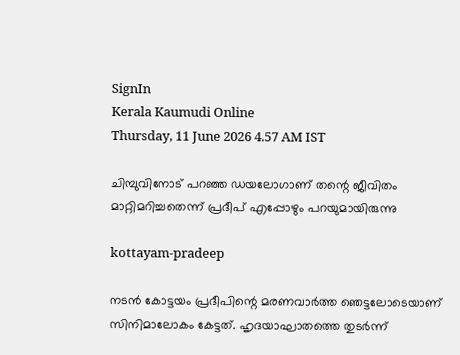SignIn
Kerala Kaumudi Online
Thursday, 11 June 2026 4.57 AM IST

ചിമ്പുവിനോട് പറഞ്ഞ ഡയലോഗാണ് തന്റെ ജീവിതം മാറ്റിമറിച്ചതെന്ന് പ്രദീപ് എപ്പോഴും പറയുമായിരുന്നു

kottayam-pradeep

നടൻ കോട്ടയം പ്രദീപിന്റെ മരണവാർത്ത ഞെട്ടലോടെയാണ് സിനിമാലോകം കേട്ടത്. ഹൃദയാഘാതത്തെ തുടർന്ന്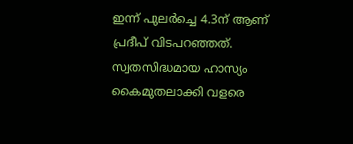ഇന്ന് പുലർച്ചെ 4.3ന് ആണ് പ്രദീപ് വിടപറഞ്ഞത്. സ്വതസിദ്ധമായ ഹാസ്യം കൈമുതലാക്കി വളരെ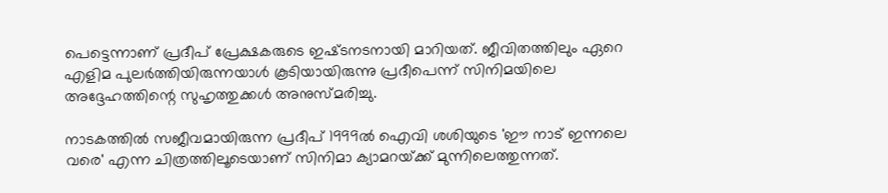പെട്ടെന്നാണ് പ്രദീപ് പ്രേക്ഷകരുടെ ഇഷ്‌ടനടനായി മാറിയത്. ജീവിതത്തിലും ഏറെ എളിമ പുലർത്തിയിരുന്നയാൾ കൂടിയായിരുന്നു പ്രദീപെന്ന് സിനിമയിലെ അദ്ദേഹത്തിന്റെ സുഹൃത്തുക്കൾ അനുസ്‌മരിച്ചു.

നാടകത്തിൽ സജീവമായിരുന്ന പ്രദീപ് 1999ൽ ഐവി ശശിയുടെ 'ഈ നാട് ഇന്നലെ വരെ' എന്ന ചിത്രത്തിലൂടെയാണ് സിനിമാ ക്യാമറയ‌്ക്ക് മുന്നിലെത്തുന്നത്.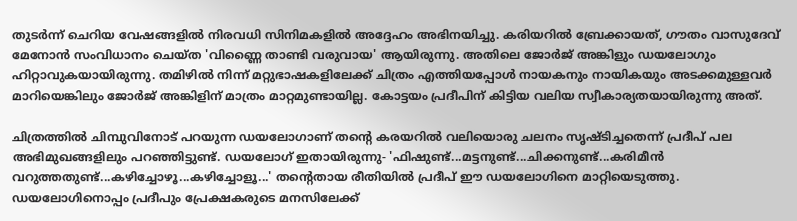തുടർന്ന് ചെറിയ വേഷങ്ങളിൽ നിരവധി സിനിമകളിൽ അദ്ദേഹം അഭിനയിച്ചു. കരിയറിൽ ബ്രേക്കായത്, ഗൗതം വാസുദേവ് മേനോൻ സംവിധാനം ചെയ‌്ത 'വിണ്ണൈ താണ്ടി വരുവായ' ആയിരുന്നു. അതിലെ ജോർജ് അങ്കിളും ഡയലോഗും ഹിറ്റാവുകയായിരുന്നു. തമിഴിൽ നിന്ന് മറ്റുഭാഷകളിലേക്ക് ചിത്രം എത്തിയപ്പോൾ നായകനും നായികയും അടക്കമുള്ളവർ മാറിയെങ്കിലും ജോർജ് അങ്കിളിന് മാത്രം മാറ്റമുണ്ടായില്ല. കോട്ടയം പ്രദീപിന് കിട്ടിയ വലിയ സ്വീകാര്യതയായിരുന്നു അത്.

ചിത്രത്തിൽ ചിമ്പുവിനോട് പറയുന്ന ഡയലോഗാണ് തന്റെ കരയറിൽ വലിയൊരു ചലനം സൃഷ്‌ടിച്ചതെന്ന് പ്രദീപ് പല അഭിമുഖങ്ങളിലും പറഞ്ഞിട്ടുണ്ട്. ഡയലോഗ് ഇതായിരുന്നു- 'ഫിഷുണ്ട്...മട്ടനുണ്ട്...ചിക്കനുണ്ട്...കരിമീൻ വറുത്തതുണ്ട്...കഴിച്ചോഴൂ...കഴിച്ചോളൂ...' തന്റെതായ രീതിയിൽ പ്രദീപ് ഈ ഡയലോഗിനെ മാറ്റിയെടുത്തു. ഡയലോഗിനൊപ്പം പ്രദീപും പ്രേക്ഷകരുടെ മനസിലേക്ക്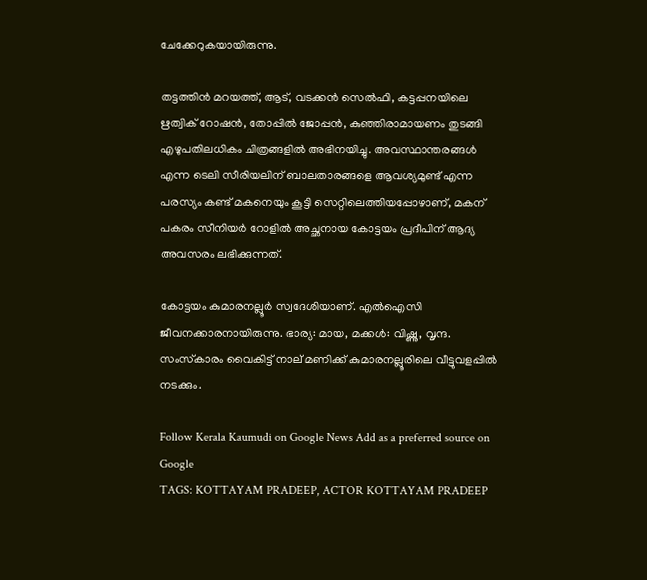ചേക്കേറുകയായിരുന്നു.

തട്ടത്തിൻ മറയത്ത്, ആട്, വടക്കൻ സെൽഫി, കട്ടപ്പനയിലെ ഋത്വിക് റോഷൻ, തോപ്പിൽ ജോപ്പൻ, കുഞ്ഞിരാമായണം തുടങ്ങി എഴുപതിലധികം ചിത്രങ്ങളിൽ അഭിനയിച്ചു. അവസ്ഥാന്തരങ്ങൾ എന്ന ടെലി സീരിയലിന് ബാലതാരങ്ങളെ ആവശ്യമുണ്ട് എന്ന പരസ്യം കണ്ട് മകനെയും കൂട്ടി സെറ്റിലെത്തിയപ്പോഴാണ്, മകന് പകരം സീനിയർ റോളിൽ അച്ഛനായ കോട്ടയം പ്രദീപിന് ആദ്യ അവസരം ലഭിക്കുന്നത്.

കോട്ടയം കുമാരനല്ലൂർ സ്വദേശിയാണ്. എൽഐസി ജീവനക്കാരനായിരുന്നു. ഭാര്യ: മായ, മക്കൾ: വിഷ്ണു, വൃന്ദ. സംസ്‌കാരം വൈകിട്ട് നാല് മണിക്ക് കുമാരനല്ലൂരിലെ വീട്ടുവളപ്പിൽ നടക്കും.

Follow Kerala Kaumudi on Google News Add as a preferred source on Google
TAGS: KOTTAYAM PRADEEP, ACTOR KOTTAYAM PRADEEP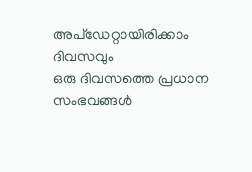അപ്ഡേറ്റായിരിക്കാം ദിവസവും
ഒരു ദിവസത്തെ പ്രധാന സംഭവങ്ങൾ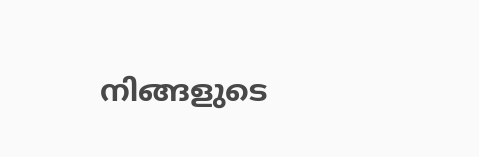നിങ്ങളുടെ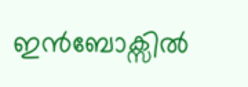ഇൻബോക്സിൽ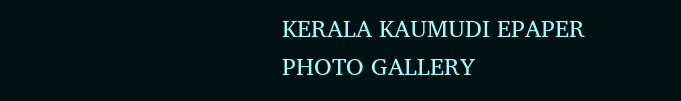KERALA KAUMUDI EPAPER
PHOTO GALLERY